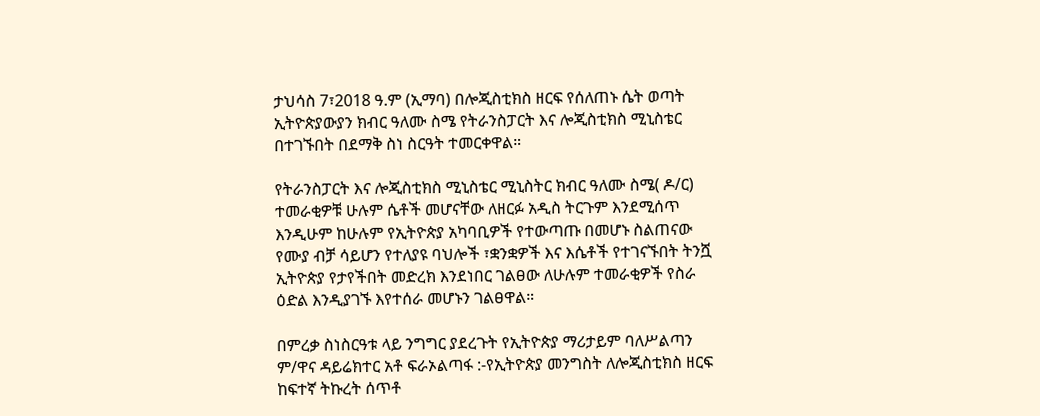ታህሳስ 7፣2018 ዓ.ም (ኢማባ) በሎጂስቲክስ ዘርፍ የሰለጠኑ ሴት ወጣት ኢትዮጵያውያን ክብር ዓለሙ ስሜ የትራንስፓርት እና ሎጂስቲክስ ሚኒስቴር በተገኙበት በደማቅ ስነ ስርዓት ተመርቀዋል።

የትራንስፓርት እና ሎጂስቲክስ ሚኒስቴር ሚኒስትር ክብር ዓለሙ ስሜ( ዶ/ር) ተመራቂዎቹ ሁሉም ሴቶች መሆናቸው ለዘርፉ አዲስ ትርጉም እንደሚሰጥ እንዲሁም ከሁሉም የኢትዮጵያ አካባቢዎች የተውጣጡ በመሆኑ ስልጠናው የሙያ ብቻ ሳይሆን የተለያዩ ባህሎች ፣ቋንቋዎች እና እሴቶች የተገናኙበት ትንሿ ኢትዮጵያ የታየችበት መድረክ እንደነበር ገልፀው ለሁሉም ተመራቂዎች የስራ ዕድል እንዲያገኙ እየተሰራ መሆኑን ገልፀዋል።

በምረቃ ስነስርዓቱ ላይ ንግግር ያደረጉት የኢትዮጵያ ማሪታይም ባለሥልጣን ም/ዋና ዳይሬክተር አቶ ፍራኦልጣፋ :-የኢትዮጵያ መንግስት ለሎጂስቲክስ ዘርፍ ከፍተኛ ትኩረት ሰጥቶ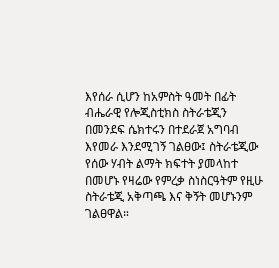እየሰራ ሲሆን ከአምስት ዓመት በፊት ብሔራዊ የሎጂስቲክስ ስትራቴጂን በመንደፍ ሴክተሩን በተደራጀ አግባብ እየመራ እንደሚገኝ ገልፀው፤ ስትራቴጂው የሰው ሃብት ልማት ክፍተት ያመላከተ በመሆኑ የዛሬው የምረቃ ስነስርዓትም የዚሁ ስትራቴጂ አቅጣጫ እና ቅኝት መሆኑንም ገልፀዋል።